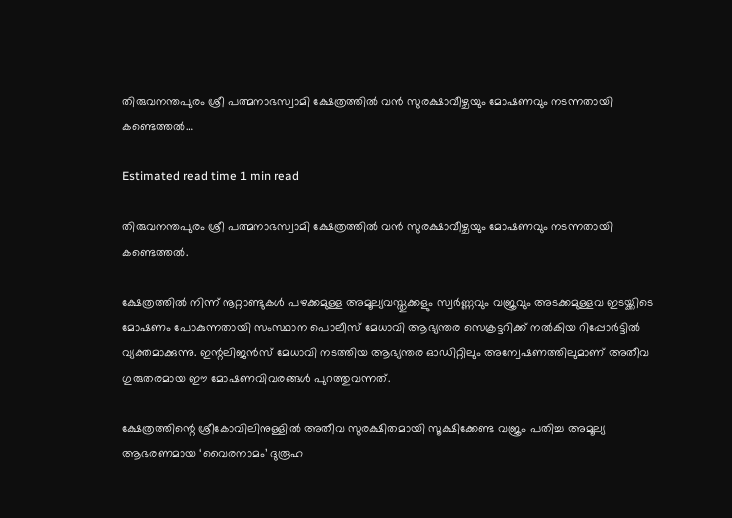തിരുവനന്തപുരം ശ്രീ പത്മനാഭസ്വാമി ക്ഷേത്രത്തില്‍ വൻ സുരക്ഷാവീഴ്ചയും മോഷണവും നടന്നതായി കണ്ടെത്തല്‍…

Estimated read time 1 min read

തിരുവനന്തപുരം ശ്രീ പത്മനാഭസ്വാമി ക്ഷേത്രത്തില്‍ വൻ സുരക്ഷാവീഴ്ചയും മോഷണവും നടന്നതായി കണ്ടെത്തല്‍.

ക്ഷേത്രത്തില്‍ നിന്ന് നൂറ്റാണ്ടുകള്‍ പഴക്കമുള്ള അമൂല്യവസ്തുക്കളും സ്വർണ്ണവും വജ്രവും അടക്കമുള്ളവ ഇടയ്ക്കിടെ മോഷണം പോകുന്നതായി സംസ്ഥാന പൊലീസ് മേധാവി ആഭ്യന്തര സെക്രട്ടറിക്ക് നല്‍കിയ റിപ്പോർട്ടില്‍ വ്യക്തമാക്കുന്നു. ഇന്റലിജൻസ് മേധാവി നടത്തിയ ആഭ്യന്തര ഓഡിറ്റിലും അന്വേഷണത്തിലുമാണ് അതീവ ഗുരുതരമായ ഈ മോഷണവിവരങ്ങള്‍ പുറത്തുവന്നത്.

ക്ഷേത്രത്തിന്റെ ശ്രീകോവിലിനുള്ളില്‍ അതീവ സുരക്ഷിതമായി സൂക്ഷിക്കേണ്ട വജ്രം പതിച്ച അമൂല്യ ആഭരണമായ ‘വൈരനാമം’ ദുരൂഹ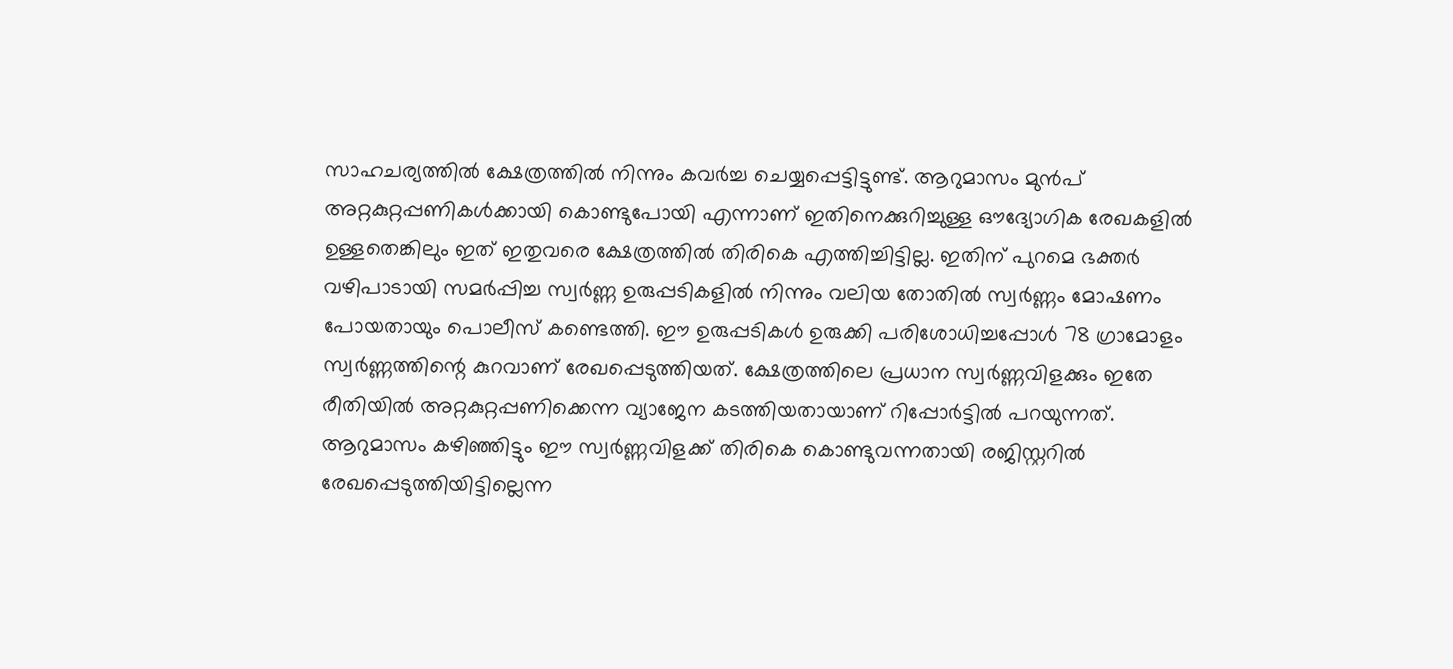സാഹചര്യത്തില്‍ ക്ഷേത്രത്തില്‍ നിന്നും കവർച്ച ചെയ്യപ്പെട്ടിട്ടുണ്ട്. ആറുമാസം മുൻപ് അറ്റകുറ്റപ്പണികള്‍ക്കായി കൊണ്ടുപോയി എന്നാണ് ഇതിനെക്കുറിച്ചുള്ള ഔദ്യോഗിക രേഖകളില്‍ ഉള്ളതെങ്കിലും ഇത് ഇതുവരെ ക്ഷേത്രത്തില്‍ തിരികെ എത്തിച്ചിട്ടില്ല. ഇതിന് പുറമെ ഭക്തർ വഴിപാടായി സമർപ്പിച്ച സ്വർണ്ണ ഉരുപ്പടികളില്‍ നിന്നും വലിയ തോതില്‍ സ്വർണ്ണം മോഷണം പോയതായും പൊലീസ് കണ്ടെത്തി. ഈ ഉരുപ്പടികള്‍ ഉരുക്കി പരിശോധിച്ചപ്പോള്‍ 78 ഗ്രാമോളം സ്വർണ്ണത്തിന്റെ കുറവാണ് രേഖപ്പെടുത്തിയത്. ക്ഷേത്രത്തിലെ പ്രധാന സ്വർണ്ണവിളക്കും ഇതേ രീതിയില്‍ അറ്റകുറ്റപ്പണിക്കെന്ന വ്യാജേന കടത്തിയതായാണ് റിപ്പോർട്ടില്‍ പറയുന്നത്. ആറുമാസം കഴിഞ്ഞിട്ടും ഈ സ്വർണ്ണവിളക്ക് തിരികെ കൊണ്ടുവന്നതായി രജിസ്റ്ററില്‍ രേഖപ്പെടുത്തിയിട്ടില്ലെന്ന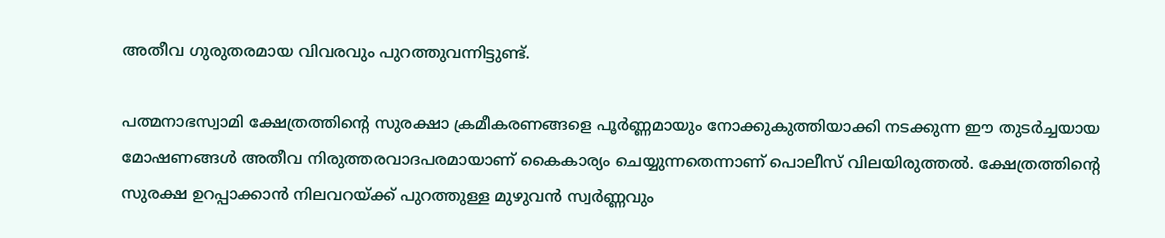അതീവ ഗുരുതരമായ വിവരവും പുറത്തുവന്നിട്ടുണ്ട്.

പത്മനാഭസ്വാമി ക്ഷേത്രത്തിന്റെ സുരക്ഷാ ക്രമീകരണങ്ങളെ പൂർണ്ണമായും നോക്കുകുത്തിയാക്കി നടക്കുന്ന ഈ തുടർച്ചയായ മോഷണങ്ങള്‍ അതീവ നിരുത്തരവാദപരമായാണ് കൈകാര്യം ചെയ്യുന്നതെന്നാണ് പൊലീസ് വിലയിരുത്തല്‍. ക്ഷേത്രത്തിന്റെ സുരക്ഷ ഉറപ്പാക്കാൻ നിലവറയ്ക്ക് പുറത്തുള്ള മുഴുവൻ സ്വർണ്ണവും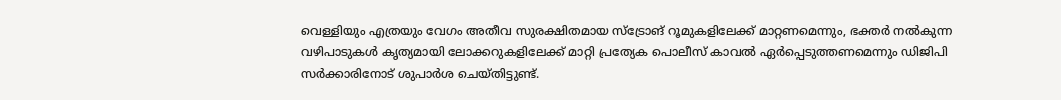വെള്ളിയും എത്രയും വേഗം അതീവ സുരക്ഷിതമായ സ്ട്രോങ് റൂമുകളിലേക്ക് മാറ്റണമെന്നും, ഭക്തർ നല്‍കുന്ന വഴിപാടുകള്‍ കൃത്യമായി ലോക്കറുകളിലേക്ക് മാറ്റി പ്രത്യേക പൊലീസ് കാവല്‍ ഏർപ്പെടുത്തണമെന്നും ഡിജിപി സർക്കാരിനോട് ശുപാർശ ചെയ്തിട്ടുണ്ട്.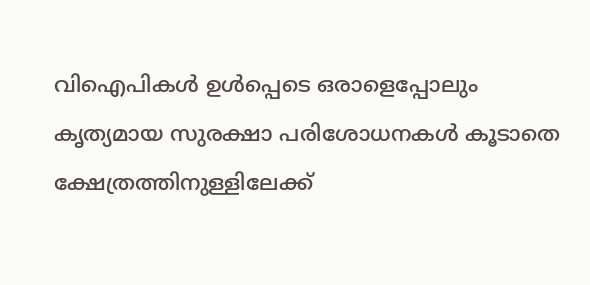വിഐപികള്‍ ഉള്‍പ്പെടെ ഒരാളെപ്പോലും കൃത്യമായ സുരക്ഷാ പരിശോധനകള്‍ കൂടാതെ ക്ഷേത്രത്തിനുള്ളിലേക്ക്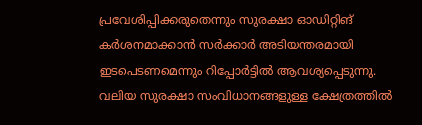പ്രവേശിപ്പിക്കരുതെന്നും സുരക്ഷാ ഓഡിറ്റിങ് കർശനമാക്കാൻ സർക്കാർ അടിയന്തരമായി ഇടപെടണമെന്നും റിപ്പോർട്ടില്‍ ആവശ്യപ്പെടുന്നു. വലിയ സുരക്ഷാ സംവിധാനങ്ങളുള്ള ക്ഷേത്രത്തില്‍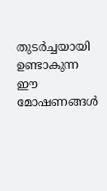തുടർച്ചയായി ഉണ്ടാകുന്ന ഈ മോഷണങ്ങള്‍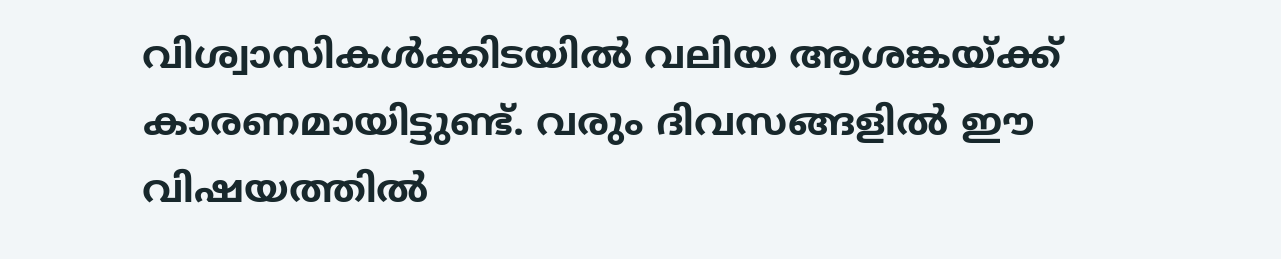വിശ്വാസികള്‍ക്കിടയില്‍ വലിയ ആശങ്കയ്ക്ക് കാരണമായിട്ടുണ്ട്. വരും ദിവസങ്ങളില്‍ ഈ വിഷയത്തില്‍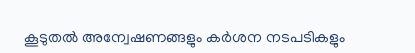കൂടുതല്‍ അന്വേഷണങ്ങളും കർശന നടപടികളും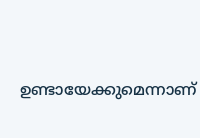ഉണ്ടായേക്കുമെന്നാണ്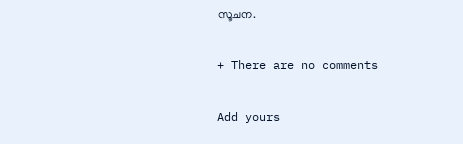സൂചന.

+ There are no comments

Add yours